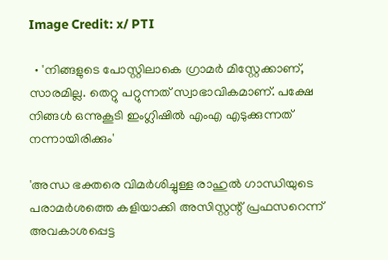Image Credit: x/ PTI

  • 'നിങ്ങളുടെ പോസ്റ്റിലാകെ ഗ്രാമര്‍ മിസ്റ്റേക്കാണ്, സാരമില്ല. തെറ്റു പറ്റുന്നത് സ്വാഭാവികമാണ്. പക്ഷേ നിങ്ങള്‍ ഒന്നുകൂടി ഇംഗ്ലിഷില്‍ എംഎ എടുക്കുന്നത് നന്നായിരിക്കും'

'അന്ധ ഭക്തരെ വിമര്‍ശിച്ചുള്ള രാഹുല്‍ ഗാന്ധിയുടെ പരാമര്‍ശത്തെ കളിയാക്കി അസിസ്റ്റന്റ് പ്രഫസറെന്ന് അവകാശപ്പെട്ട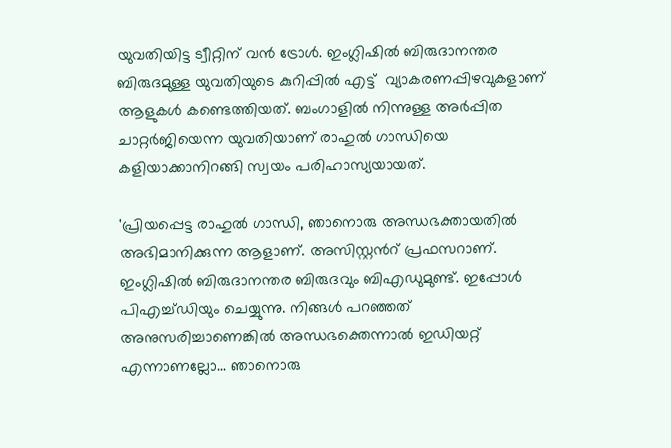യുവതിയിട്ട ട്വീറ്റിന് വന്‍ ട്രോള്‍. ഇംഗ്ലിഷില്‍ ബിരുദാനന്തര ബിരുദമുള്ള യുവതിയുടെ കുറിപ്പില്‍ എട്ട്  വ്യാകരണപ്പിഴവുകളാണ് ആളുകള്‍ കണ്ടെത്തിയത്. ബംഗാളില്‍ നിന്നുള്ള അര്‍പ്പിത ചാറ്റര്‍ജിയെന്ന യുവതിയാണ് രാഹുല്‍ ഗാന്ധിയെ കളിയാക്കാനിറങ്ങി സ്വയം പരിഹാസ്യയായത്.

'പ്രിയപ്പെട്ട രാഹുല്‍ ഗാന്ധി, ഞാനൊരു അന്ധഭക്തായതില്‍ അഭിമാനിക്കുന്ന ആളാണ്. അസിസ്റ്റന്‍റ് പ്രഫസറാണ്. ഇംഗ്ലിഷില്‍ ബിരുദാനന്തര ബിരുദവും ബിഎഡുമുണ്ട്. ഇപ്പോള്‍ പിഎച്ച്ഡിയും ചെയ്യുന്നു. നിങ്ങള്‍ പറഞ്ഞത് അനുസരിച്ചാണെങ്കില്‍ അന്ധഭക്തെന്നാല്‍ ഇഡിയറ്റ് എന്നാണല്ലോ... ഞാനൊരു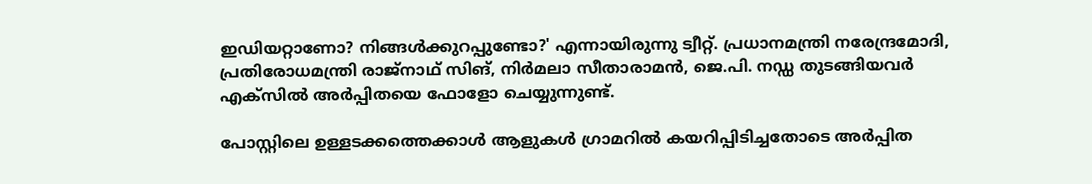ഇഡിയറ്റാണോ? നിങ്ങള്‍ക്കുറപ്പുണ്ടോ?' എന്നായിരുന്നു ട്വീറ്റ്. പ്രധാനമന്ത്രി നരേന്ദ്രമോദി, പ്രതിരോധമന്ത്രി രാജ്നാഥ് സിങ്, നിര്‍മലാ സീതാരാമന്‍, ജെ.പി. നഡ്ഡ തുടങ്ങിയവര്‍ എക്സില്‍ അര്‍പ്പിതയെ ഫോളോ ചെയ്യുന്നുണ്ട്.

പോസ്റ്റിലെ ഉള്ളടക്കത്തെക്കാള്‍ ആളുകള്‍ ഗ്രാമറില്‍ കയറിപ്പിടിച്ചതോടെ അര്‍പ്പിത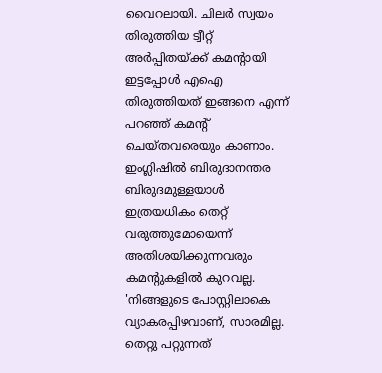വൈറലായി. ചിലര്‍ സ്വയം തിരുത്തിയ ട്വീറ്റ് അര്‍പ്പിതയ്ക്ക് കമന്‍റായി ഇട്ടപ്പോള്‍ എഐ തിരുത്തിയത് ഇങ്ങനെ എന്ന് പറഞ്ഞ് കമന്‍റ് ചെയ്തവരെയും കാണാം. ഇംഗ്ലിഷില്‍ ബിരുദാനന്തര ബിരുദമുള്ളയാള്‍ ഇത്രയധികം തെറ്റ് വരുത്തുമോയെന്ന് അതിശയിക്കുന്നവരും കമന്‍റുകളില്‍ കുറവല്ല. 'നിങ്ങളുടെ പോസ്റ്റിലാകെ വ്യാകരപ്പിഴവാണ്, സാരമില്ല. തെറ്റു പറ്റുന്നത്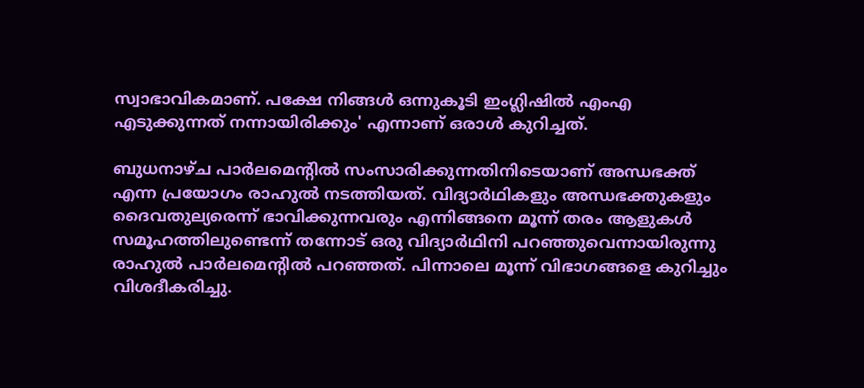സ്വാഭാവികമാണ്. പക്ഷേ നിങ്ങള്‍ ഒന്നുകൂടി ഇംഗ്ലിഷില്‍ എംഎ എടുക്കുന്നത് നന്നായിരിക്കും' എന്നാണ് ഒരാള്‍ കുറിച്ചത്.

ബുധനാഴ്ച പാര്‍ലമെന്റില്‍ സംസാരിക്കുന്നതിനിടെയാണ് അന്ധഭക്ത് എന്ന പ്രയോഗം രാഹുല്‍ നടത്തിയത്. വിദ്യാര്‍ഥികളും അന്ധഭക്തുകളും ദൈവതുല്യരെന്ന് ഭാവിക്കുന്നവരും എന്നിങ്ങനെ മൂന്ന് തരം ആളുകള്‍ സമൂഹത്തിലുണ്ടെന്ന് തന്നോട് ഒരു വിദ്യാര്‍ഥിനി പറഞ്ഞുവെന്നായിരുന്നു രാഹുല്‍ പാര്‍ലമെന്‍റില്‍ പറഞ്ഞത്. പിന്നാലെ മൂന്ന് വിഭാഗങ്ങളെ കുറിച്ചും വിശദീകരിച്ചു.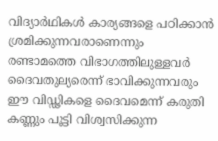വിദ്യാര്‍ഥികള്‍ കാര്യങ്ങളെ പഠിക്കാന്‍ ശ്രമിക്കുന്നവരാണെന്നും രണ്ടാമത്തെ വിഭാഗത്തിലുള്ളവര്‍ ദൈവതുല്യരെന്ന് ഭാവിക്കുന്നവരും ഈ വിഡ്ഢികളെ ദൈവമെന്ന് കരുതി കണ്ണും പൂട്ടി വിശ്വസിക്കുന്ന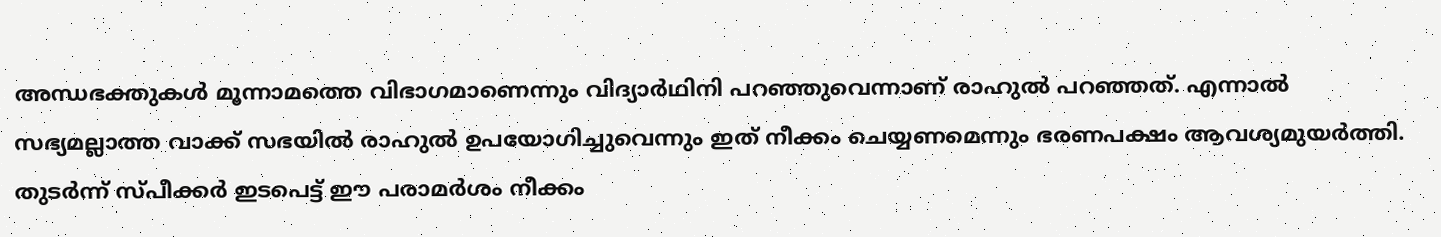അന്ധഭക്തുകള്‍ മൂന്നാമത്തെ വിഭാഗമാണെന്നും വിദ്യാര്‍ഥിനി പറഞ്ഞുവെന്നാണ് രാഹുല്‍ പറഞ്ഞത്. എന്നാല്‍ സഭ്യമല്ലാത്ത വാക്ക് സഭയില്‍ രാഹുല്‍ ഉപയോഗിച്ചുവെന്നും ഇത് നീക്കം ചെയ്യണമെന്നും ഭരണപക്ഷം ആവശ്യമുയര്‍ത്തി. തുടര്‍ന്ന് സ്പീക്കര്‍ ഇടപെട്ട് ഈ പരാമര്‍ശം നീക്കം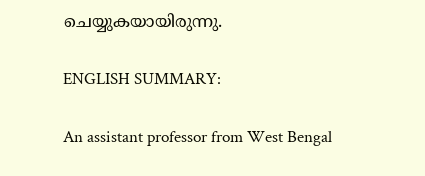ചെയ്യുകയായിരുന്നു.

ENGLISH SUMMARY:

An assistant professor from West Bengal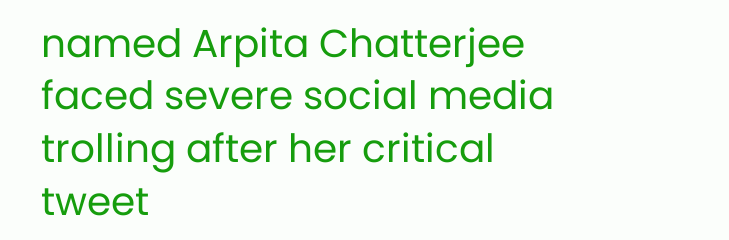named Arpita Chatterjee faced severe social media trolling after her critical tweet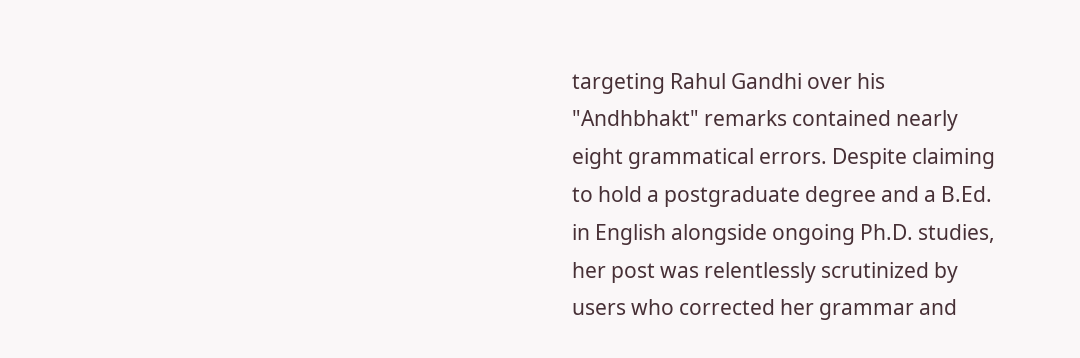targeting Rahul Gandhi over his "Andhbhakt" remarks contained nearly eight grammatical errors. Despite claiming to hold a postgraduate degree and a B.Ed. in English alongside ongoing Ph.D. studies, her post was relentlessly scrutinized by users who corrected her grammar and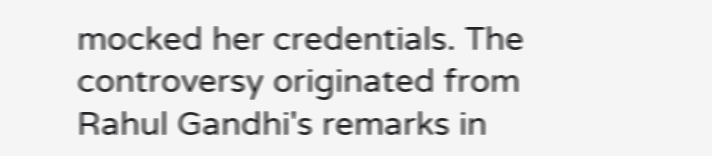mocked her credentials. The controversy originated from Rahul Gandhi's remarks in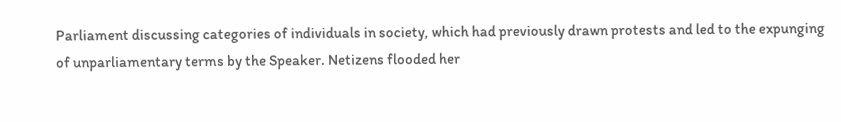Parliament discussing categories of individuals in society, which had previously drawn protests and led to the expunging of unparliamentary terms by the Speaker. Netizens flooded her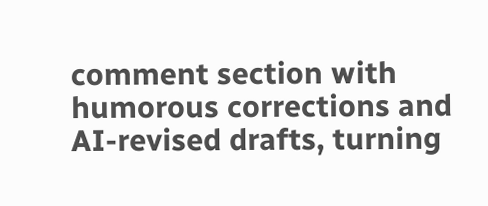comment section with humorous corrections and AI-revised drafts, turning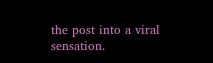the post into a viral sensation.